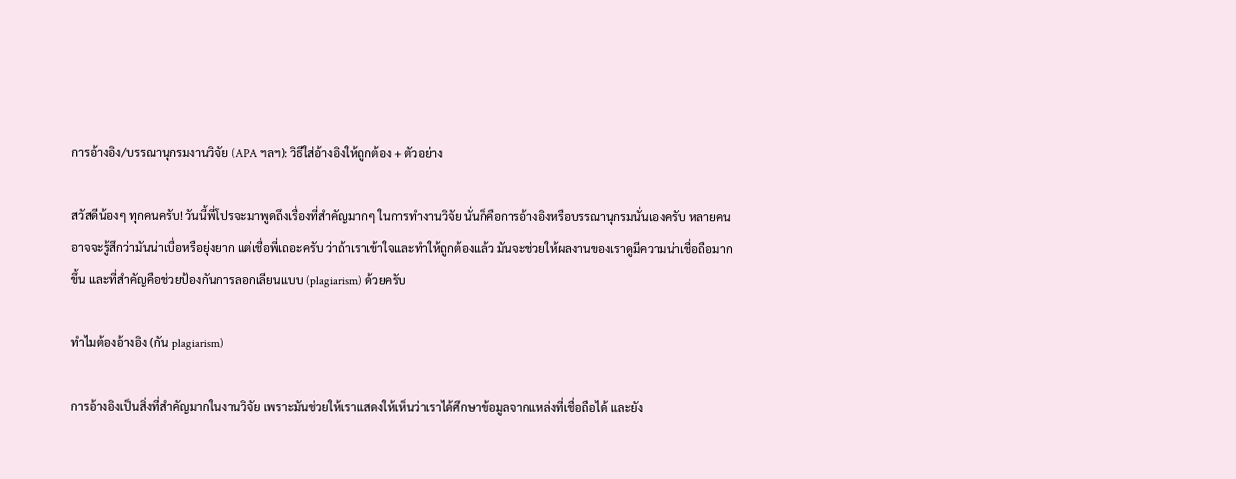การอ้างอิง/บรรณานุกรมงานวิจัย (APA ฯลฯ): วิธีใส่อ้างอิงให้ถูกต้อง + ตัวอย่าง

สวัสดีน้องๆ ทุกคนครับ! วันนี้พี่โปรจะมาพูดถึงเรื่องที่สำคัญมากๆ ในการทำงานวิจัย นั่นก็คือการอ้างอิงหรือบรรณานุกรมนั่นเองครับ หลายคนอาจจะรู้สึกว่ามันน่าเบื่อหรือยุ่งยาก แต่เชื่อพี่เถอะครับ ว่าถ้าเราเข้าใจและทำให้ถูกต้องแล้ว มันจะช่วยให้ผลงานของเราดูมีความน่าเชื่อถือมากขึ้น และที่สำคัญคือช่วยป้องกันการลอกเลียนแบบ (plagiarism) ด้วยครับ

ทำไมต้องอ้างอิง (กัน plagiarism)

การอ้างอิงเป็นสิ่งที่สำคัญมากในงานวิจัย เพราะมันช่วยให้เราแสดงให้เห็นว่าเราได้ศึกษาข้อมูลจากแหล่งที่เชื่อถือได้ และยัง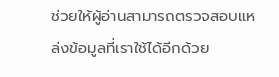ช่วยให้ผู้อ่านสามารถตรวจสอบแหล่งข้อมูลที่เราใช้ได้อีกด้วย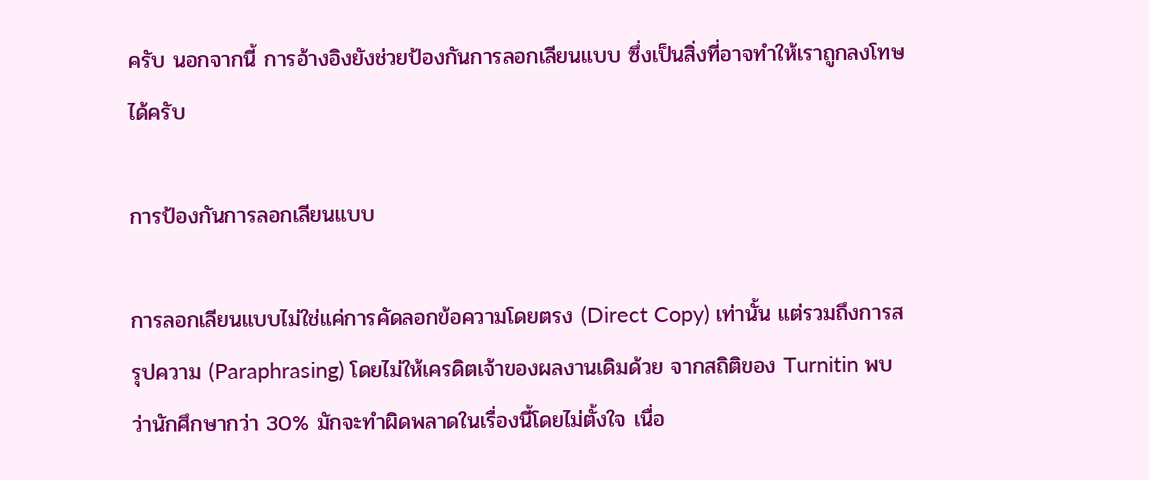ครับ นอกจากนี้ การอ้างอิงยังช่วยป้องกันการลอกเลียนแบบ ซึ่งเป็นสิ่งที่อาจทำให้เราถูกลงโทษได้ครับ

การป้องกันการลอกเลียนแบบ

การลอกเลียนแบบไม่ใช่แค่การคัดลอกข้อความโดยตรง (Direct Copy) เท่านั้น แต่รวมถึงการสรุปความ (Paraphrasing) โดยไม่ให้เครดิตเจ้าของผลงานเดิมด้วย จากสถิติของ Turnitin พบว่านักศึกษากว่า 30% มักจะทำผิดพลาดในเรื่องนี้โดยไม่ตั้งใจ เนื่อ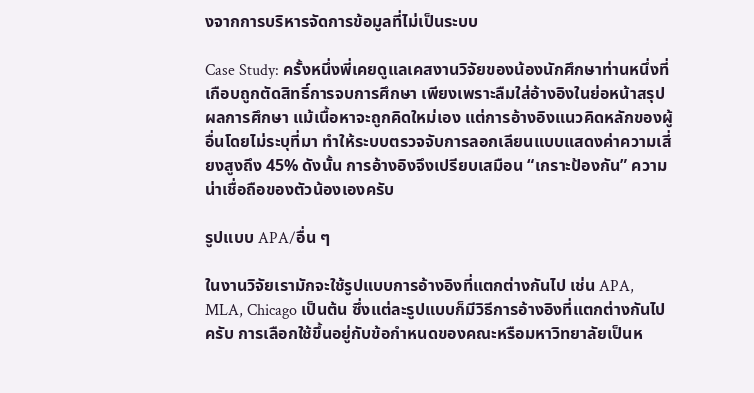งจากการบริหารจัดการข้อมูลที่ไม่เป็นระบบ

Case Study: ครั้งหนึ่งพี่เคยดูแลเคสงานวิจัยของน้องนักศึกษาท่านหนึ่งที่เกือบถูกตัดสิทธิ์การจบการศึกษา เพียงเพราะลืมใส่อ้างอิงในย่อหน้าสรุปผลการศึกษา แม้เนื้อหาจะถูกคิดใหม่เอง แต่การอ้างอิงแนวคิดหลักของผู้อื่นโดยไม่ระบุที่มา ทำให้ระบบตรวจจับการลอกเลียนแบบแสดงค่าความเสี่ยงสูงถึง 45% ดังนั้น การอ้างอิงจึงเปรียบเสมือน “เกราะป้องกัน” ความน่าเชื่อถือของตัวน้องเองครับ

รูปแบบ APA/อื่น ๆ

ในงานวิจัยเรามักจะใช้รูปแบบการอ้างอิงที่แตกต่างกันไป เช่น APA, MLA, Chicago เป็นต้น ซึ่งแต่ละรูปแบบก็มีวิธีการอ้างอิงที่แตกต่างกันไปครับ การเลือกใช้ขึ้นอยู่กับข้อกำหนดของคณะหรือมหาวิทยาลัยเป็นห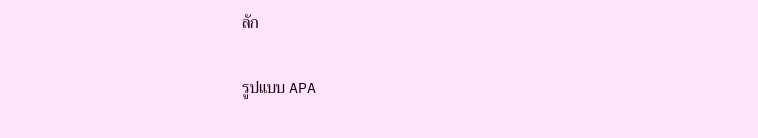ลัก

รูปแบบ APA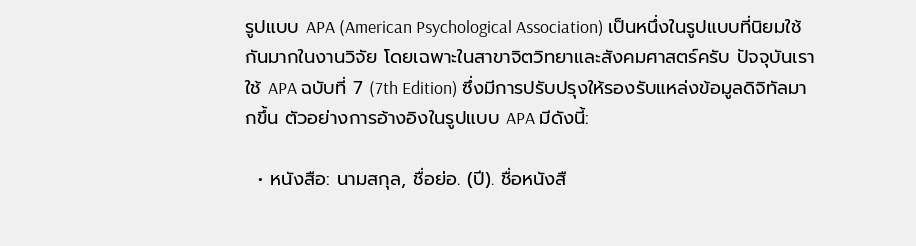รูปแบบ APA (American Psychological Association) เป็นหนึ่งในรูปแบบที่นิยมใช้กันมากในงานวิจัย โดยเฉพาะในสาขาจิตวิทยาและสังคมศาสตร์ครับ ปัจจุบันเราใช้ APA ฉบับที่ 7 (7th Edition) ซึ่งมีการปรับปรุงให้รองรับแหล่งข้อมูลดิจิทัลมากขึ้น ตัวอย่างการอ้างอิงในรูปแบบ APA มีดังนี้:

  • หนังสือ: นามสกุล, ชื่อย่อ. (ปี). ชื่อหนังสื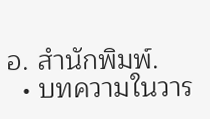อ. สำนักพิมพ์.
  • บทความในวาร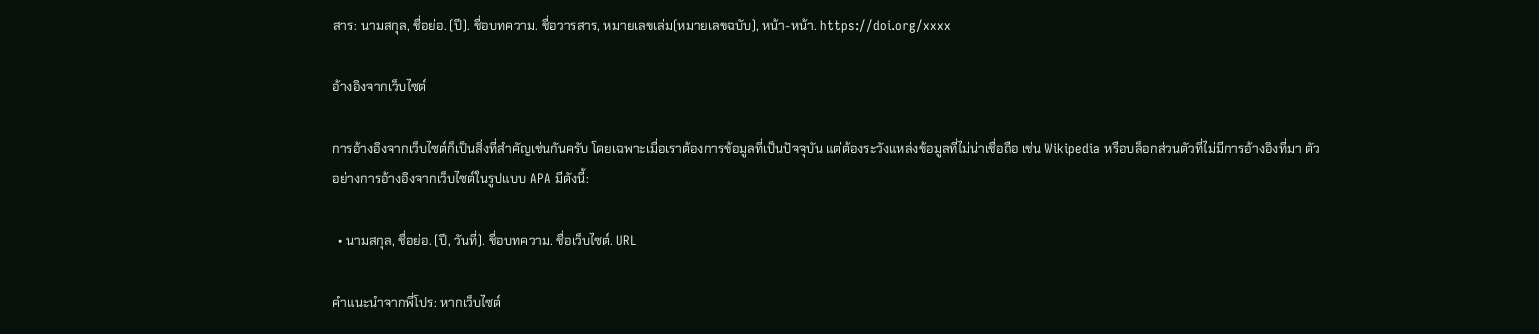สาร: นามสกุล, ชื่อย่อ. (ปี). ชื่อบทความ. ชื่อวารสาร, หมายเลขเล่ม(หมายเลขฉบับ), หน้า-หน้า. https://doi.org/xxxx

อ้างอิงจากเว็บไซต์

การอ้างอิงจากเว็บไซต์ก็เป็นสิ่งที่สำคัญเช่นกันครับ โดยเฉพาะเมื่อเราต้องการข้อมูลที่เป็นปัจจุบัน แต่ต้องระวังแหล่งข้อมูลที่ไม่น่าเชื่อถือ เช่น Wikipedia หรือบล็อกส่วนตัวที่ไม่มีการอ้างอิงที่มา ตัวอย่างการอ้างอิงจากเว็บไซต์ในรูปแบบ APA มีดังนี้:

  • นามสกุล, ชื่อย่อ. (ปี, วันที่). ชื่อบทความ. ชื่อเว็บไซต์. URL

คำแนะนำจากพี่โปร: หากเว็บไซต์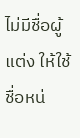ไม่มีชื่อผู้แต่ง ให้ใช้ชื่อหน่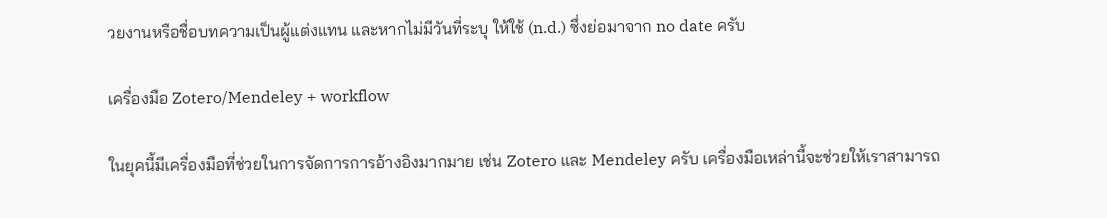วยงานหรือชื่อบทความเป็นผู้แต่งแทน และหากไม่มีวันที่ระบุ ให้ใช้ (n.d.) ซึ่งย่อมาจาก no date ครับ

เครื่องมือ Zotero/Mendeley + workflow

ในยุคนี้มีเครื่องมือที่ช่วยในการจัดการการอ้างอิงมากมาย เช่น Zotero และ Mendeley ครับ เครื่องมือเหล่านี้จะช่วยให้เราสามารถ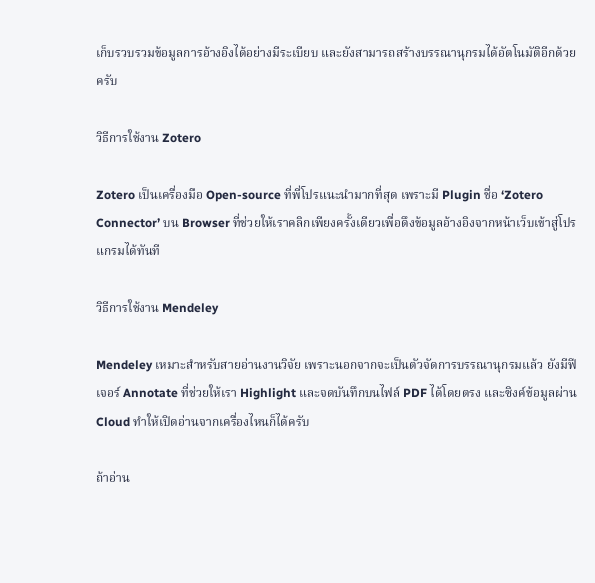เก็บรวบรวมข้อมูลการอ้างอิงได้อย่างมีระเบียบ และยังสามารถสร้างบรรณานุกรมได้อัตโนมัติอีกด้วยครับ

วิธีการใช้งาน Zotero

Zotero เป็นเครื่องมือ Open-source ที่พี่โปรแนะนำมากที่สุด เพราะมี Plugin ชื่อ ‘Zotero Connector’ บน Browser ที่ช่วยให้เราคลิกเพียงครั้งเดียวเพื่อดึงข้อมูลอ้างอิงจากหน้าเว็บเข้าสู่โปรแกรมได้ทันที

วิธีการใช้งาน Mendeley

Mendeley เหมาะสำหรับสายอ่านงานวิจัย เพราะนอกจากจะเป็นตัวจัดการบรรณานุกรมแล้ว ยังมีฟีเจอร์ Annotate ที่ช่วยให้เรา Highlight และจดบันทึกบนไฟล์ PDF ได้โดยตรง และซิงค์ข้อมูลผ่าน Cloud ทำให้เปิดอ่านจากเครื่องไหนก็ได้ครับ

ถ้าอ่าน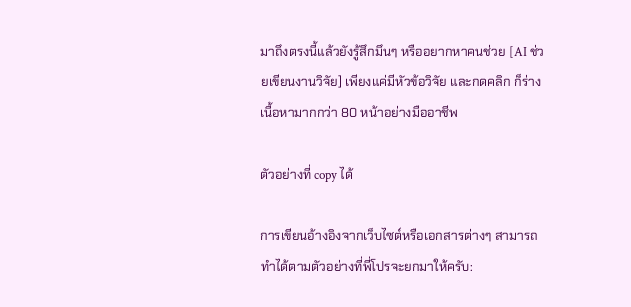มาถึงตรงนี้แล้วยังรู้สึกมึนๆ หรืออยากหาคนช่วย [AI ช่วยเขียนงานวิจัย] เพียงแค่มีหัวข้อวิจัย และกดคลิก ก็ร่างเนื้อหามากกว่า 80 หน้าอย่างมืออาชีพ

ตัวอย่างที่ copy ได้

การเขียนอ้างอิงจากเว็บไซต์หรือเอกสารต่างๆ สามารถทำได้ตามตัวอย่างที่พี่โปรจะยกมาให้ครับ: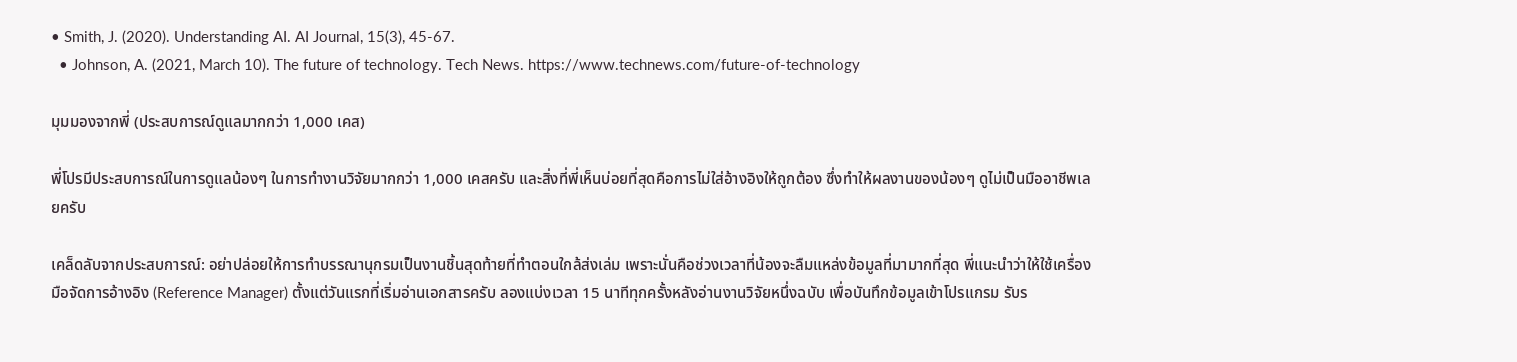• Smith, J. (2020). Understanding AI. AI Journal, 15(3), 45-67.
  • Johnson, A. (2021, March 10). The future of technology. Tech News. https://www.technews.com/future-of-technology

มุมมองจากพี่ (ประสบการณ์ดูแลมากกว่า 1,000 เคส)

พี่โปรมีประสบการณ์ในการดูแลน้องๆ ในการทำงานวิจัยมากกว่า 1,000 เคสครับ และสิ่งที่พี่เห็นบ่อยที่สุดคือการไม่ใส่อ้างอิงให้ถูกต้อง ซึ่งทำให้ผลงานของน้องๆ ดูไม่เป็นมืออาชีพเลยครับ

เคล็ดลับจากประสบการณ์: อย่าปล่อยให้การทำบรรณานุกรมเป็นงานชิ้นสุดท้ายที่ทำตอนใกล้ส่งเล่ม เพราะนั่นคือช่วงเวลาที่น้องจะลืมแหล่งข้อมูลที่มามากที่สุด พี่แนะนำว่าให้ใช้เครื่องมือจัดการอ้างอิง (Reference Manager) ตั้งแต่วันแรกที่เริ่มอ่านเอกสารครับ ลองแบ่งเวลา 15 นาทีทุกครั้งหลังอ่านงานวิจัยหนึ่งฉบับ เพื่อบันทึกข้อมูลเข้าโปรแกรม รับร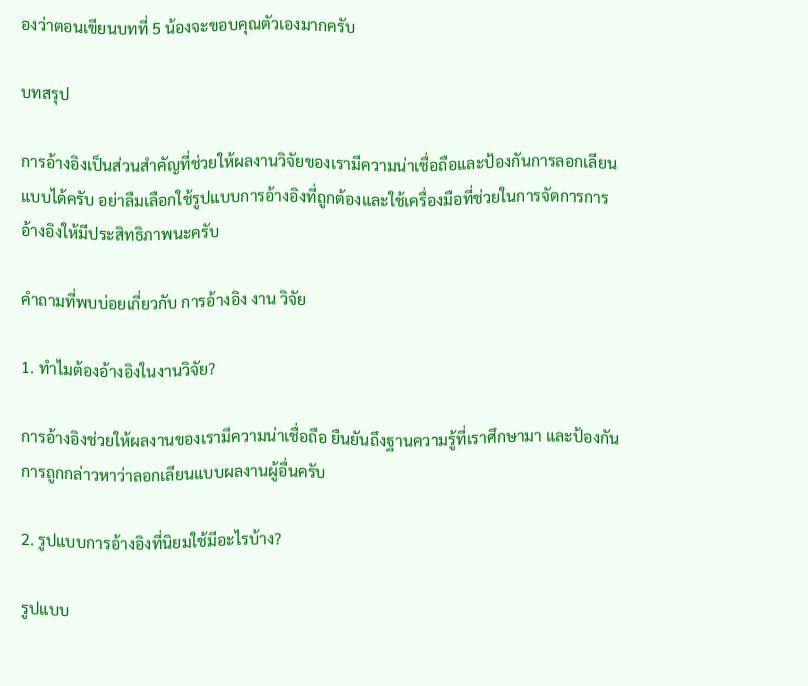องว่าตอนเขียนบทที่ 5 น้องจะขอบคุณตัวเองมากครับ

บทสรุป

การอ้างอิงเป็นส่วนสำคัญที่ช่วยให้ผลงานวิจัยของเรามีความน่าเชื่อถือและป้องกันการลอกเลียนแบบได้ครับ อย่าลืมเลือกใช้รูปแบบการอ้างอิงที่ถูกต้องและใช้เครื่องมือที่ช่วยในการจัดการการอ้างอิงให้มีประสิทธิภาพนะครับ

คำถามที่พบบ่อยเกี่ยวกับ การอ้างอิง งาน วิจัย

1. ทำไมต้องอ้างอิงในงานวิจัย?

การอ้างอิงช่วยให้ผลงานของเรามีความน่าเชื่อถือ ยืนยันถึงฐานความรู้ที่เราศึกษามา และป้องกันการถูกกล่าวหาว่าลอกเลียนแบบผลงานผู้อื่นครับ

2. รูปแบบการอ้างอิงที่นิยมใช้มีอะไรบ้าง?

รูปแบบ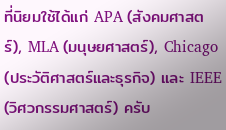ที่นิยมใช้ได้แก่ APA (สังคมศาสตร์), MLA (มนุษยศาสตร์), Chicago (ประวัติศาสตร์และธุรกิจ) และ IEEE (วิศวกรรมศาสตร์) ครับ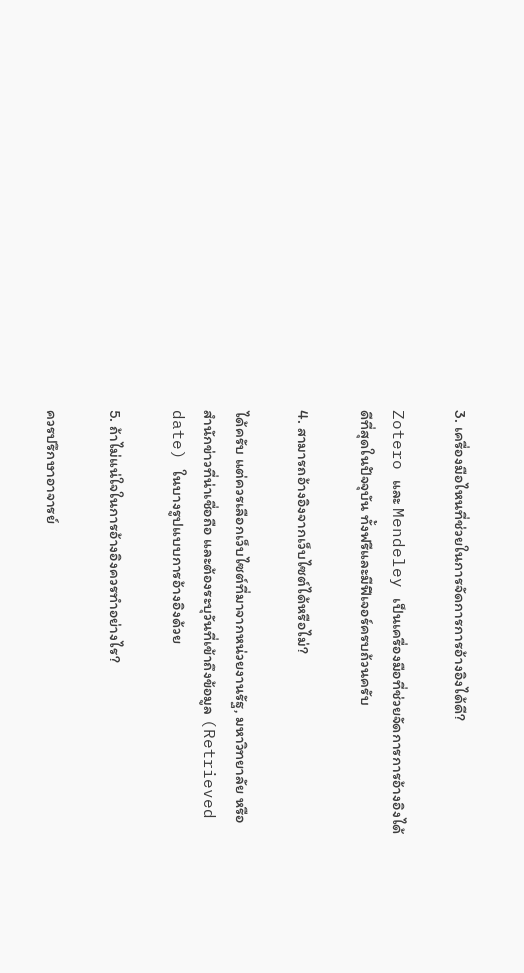3. เครื่องมือไหนที่ช่วยในการจัดการการอ้างอิงได้ดี?

Zotero และ Mendeley เป็นเครื่องมือที่ช่วยจัดการการอ้างอิงได้ดีที่สุดในปัจจุบัน ทั้งฟรีและมีฟีเจอร์ครบถ้วนครับ

4. สามารถอ้างอิงจากเว็บไซต์ได้หรือไม่?

ได้ครับ แต่ควรเลือกเว็บไซต์ที่มาจากหน่วยงานรัฐ, มหาวิทยาลัย หรือสำนักข่าวที่น่าเชื่อถือ และต้องระบุวันที่เข้าถึงข้อมูล (Retrieved date) ในบางรูปแบบการอ้างอิงด้วย

5. ถ้าไม่แน่ใจในการอ้างอิงควรทำอย่างไร?

ควรปรึกษาอาจารย์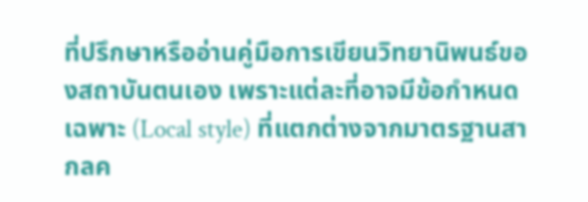ที่ปรึกษาหรืออ่านคู่มือการเขียนวิทยานิพนธ์ของสถาบันตนเอง เพราะแต่ละที่อาจมีข้อกำหนดเฉพาะ (Local style) ที่แตกต่างจากมาตรฐานสากลค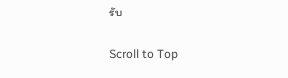รับ

Scroll to Top